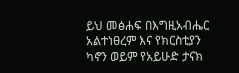ይህ መፅሐፍ በእግዚአብሔር አልተነፀረም እና የክርስቲያን ካኖን ወይም የአይሁድ ታናክ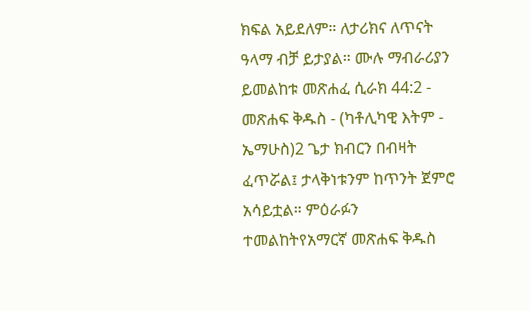ክፍል አይደለም። ለታሪክና ለጥናት ዓላማ ብቻ ይታያል። ሙሉ ማብራሪያን ይመልከቱ መጽሐፈ ሲራክ 44:2 - መጽሐፍ ቅዱስ - (ካቶሊካዊ እትም - ኤማሁስ)2 ጌታ ክብርን በብዛት ፈጥሯል፤ ታላቅነቱንም ከጥንት ጀምሮ አሳይቷል። ምዕራፉን ተመልከትየአማርኛ መጽሐፍ ቅዱስ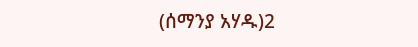(ሰማንያ አሃዱ)2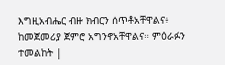እግዚአብሔር ብዙ ክብርን ሰጥቶአቸዋልና፥ ከመጀመሪያ ጀምሮ አግንኖአቸዋልና። ምዕራፉን ተመልከት |